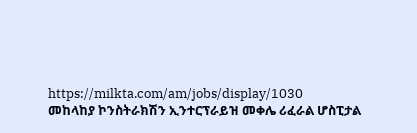https://milkta.com/am/jobs/display/1030
መከላከያ ኮንስትራክሽን ኢንተርፕራይዝ መቀሌ ሪፈራል ሆስፒታል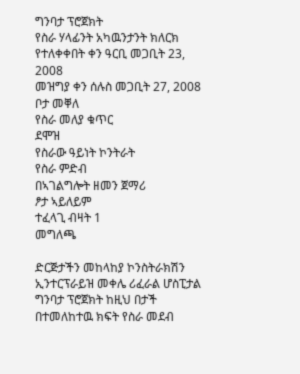ግንባታ ፕሮጀክት
የስራ ሃላፊንት አካዉንታንት ክለርክ
የተለቀቀበት ቀን ዓርቢ መጋቢት 23, 2008
መዝግያ ቀን ሰሉስ መጋቢት 27, 2008
ቦታ መቐለ
የስራ መለያ ቁጥር
ደሞዝ
የስራው ዓይነት ኮንትራት
የስራ ምድብ
በኣገልግሎት ዘመን ጀማሪ
ፆታ ኣይለይም
ተፈላጊ ብዛት 1
መግለጫ

ድርጅታችን መከላከያ ኮንስትራክሽን ኢንተርፕራይዝ መቀሌ ሪፈራል ሆስፒታል ግንባታ ፕሮጀክት ከዚህ በታች በተመለከተዉ ክፍት የስራ መደብ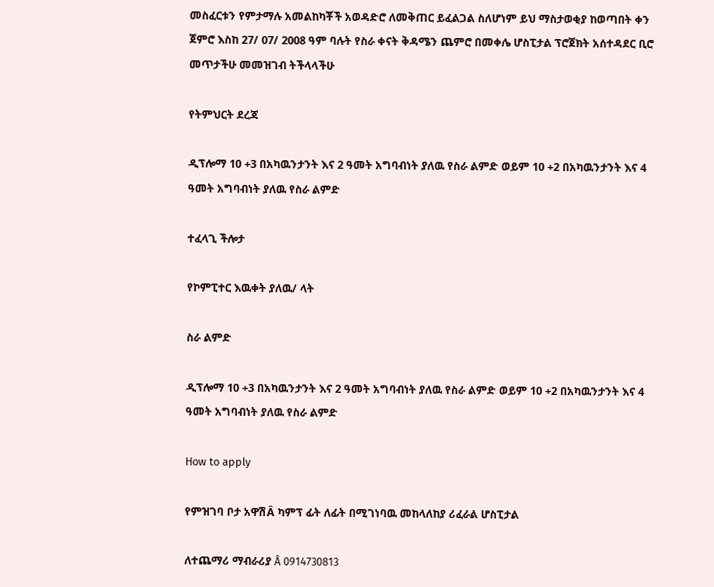መስፈርቱን የምታማሉ አመልከካቾች አወዳድሮ ለመቅጠር ይፈልጋል ስለሆነም ይህ ማስታወቂያ ከወጣበት ቀን ጀምሮ እስከ 27/ 07/ 2008 ዓም ባሉት የስራ ቀናት ቅዳሜን ጨምሮ በመቀሌ ሆስፒታል ፕሮጀክት አሰተዳደር ቢሮ መጥታችሁ መመዝገብ ትችላላችሁ

የትምህርት ደረጃ

ዲፕሎማ 10 +3 በአካዉንታንት እና 2 ዓመት አግባብነት ያለዉ የስራ ልምድ ወይም 10 +2 በአካዉንታንት እና 4 ዓመት አግባብነት ያለዉ የስራ ልምድ

ተፈላጊ ችሎታ

የኮምፒተር እዉቀት ያለዉ/ ላት

ስራ ልምድ

ዲፕሎማ 10 +3 በአካዉንታንት እና 2 ዓመት አግባብነት ያለዉ የስራ ልምድ ወይም 10 +2 በአካዉንታንት እና 4 ዓመት አግባብነት ያለዉ የስራ ልምድ

How to apply

የምዝገባ ቦታ አዋሽÂ ካምፕ ፊት ለፊት በሚገነባዉ መከላለከያ ሪፈራል ሆስፒታል

ለተጨማሪ ማብራሪያ Â 0914730813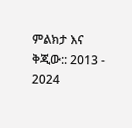ምልክታ እና ቅጂው:: 2013 - 2024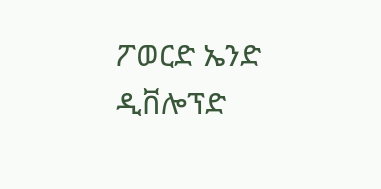ፖወርድ ኤንድ ዲቨሎፕድ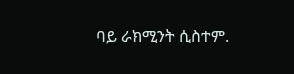ባይ ራክሚንት ሲስተም.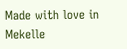Made with love in Mekelle